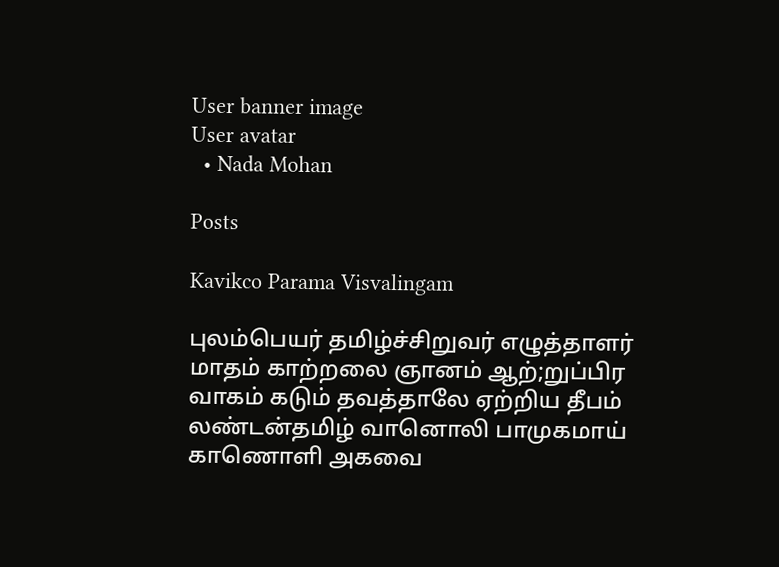User banner image
User avatar
  • Nada Mohan

Posts

Kavikco Parama Visvalingam

புலம்பெயர் தமிழ்ச்சிறுவர் எழுத்தாளர் மாதம் காற்றலை ஞானம் ஆற்;றுப்பிர வாகம் கடும் தவத்தாலே ஏற்றிய தீபம் லண்டன்தமிழ் வானொலி பாமுகமாய் காணொளி அகவை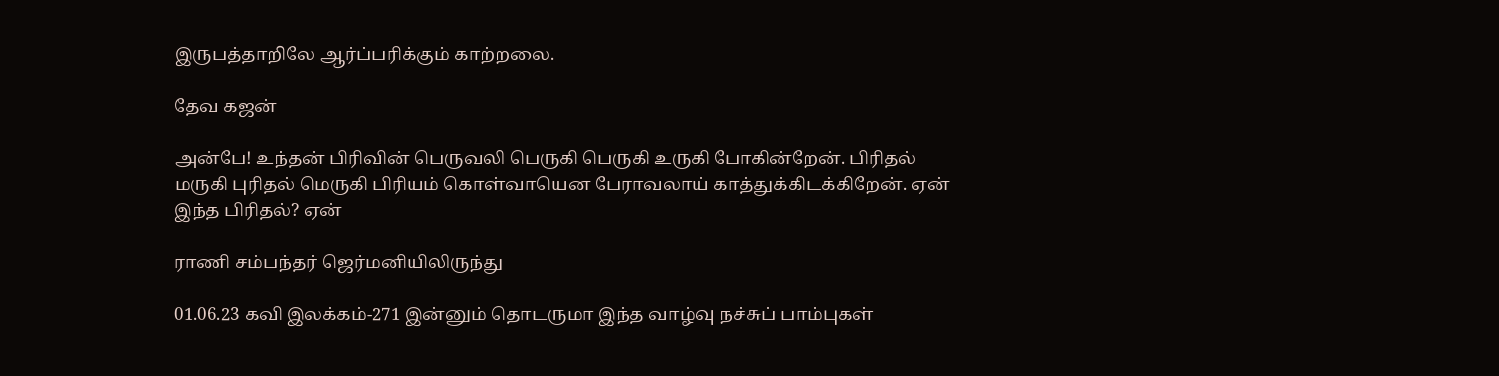இருபத்தாறிலே ஆர்ப்பரிக்கும் காற்றலை.

தேவ கஜன்

அன்பே! உந்தன் பிரிவின் பெருவலி பெருகி பெருகி உருகி போகின்றேன். பிரிதல் மருகி புரிதல் மெருகி பிரியம் கொள்வாயென பேராவலாய் காத்துக்கிடக்கிறேன். ஏன் இந்த பிரிதல்? ஏன்

ராணி சம்பந்தர் ஜெர்மனியிலிருந்து

01.06.23 கவி இலக்கம்-271 இன்னும் தொடருமா இந்த வாழ்வு நச்சுப் பாம்புகள்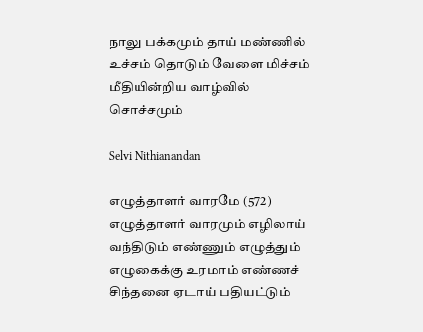நாலு பக்கமும் தாய் மண்ணில் உச்சம் தொடும் வேளை மிச்சம் மீதியின்றிய வாழ்வில் சொச்சமும்

Selvi Nithianandan

எழுத்தாளர் வாரமே (572) எழுத்தாளர் வாரமும் எழிலாய் வந்திடும் எண்ணும் எழுத்தும் எழுகைக்கு உரமாம் எண்ணச் சிந்தனை ஏடாய் பதியட்டும்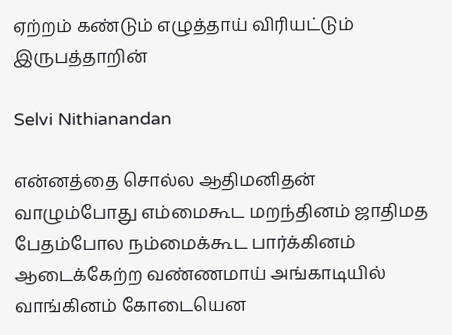ஏற்றம் கண்டும் எழுத்தாய் விரியட்டும் இருபத்தாறின்

Selvi Nithianandan

என்னத்தை சொல்ல ஆதிமனிதன் வாழும்போது எம்மைகூட மறந்தினம் ஜாதிமத பேதம்போல நம்மைக்கூட பார்க்கினம் ஆடைக்கேற்ற வண்ணமாய் அங்காடியில் வாங்கினம் கோடையென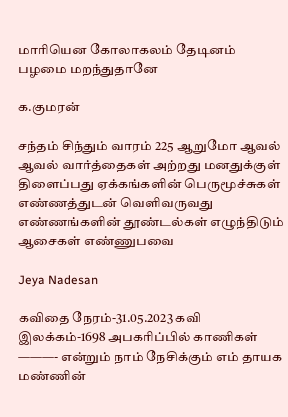மாரியென கோலாகலம் தேடினம் பழமை மறந்துதானே

க.குமரன்

சந்தம் சிந்தும் வாரம் 225 ஆறுமோ ஆவல் ஆவல் வார்த்தைகள் அற்றது மனதுக்குள் திளைப்பது ஏக்கங்களின் பெருமூச்சுகள் எண்ணத்துடன் வெளிவருவது எண்ணங்களின் தூண்டல்கள் எழுந்திடும் ஆசைகள் எண்ணுபவை

Jeya Nadesan

கவிதை நேரம்-31.05.2023 கவி இலக்கம்-1698 அபகரிப்பில் காணிகள் ———- என்றும் நாம் நேசிக்கும் எம் தாயக மண்ணின்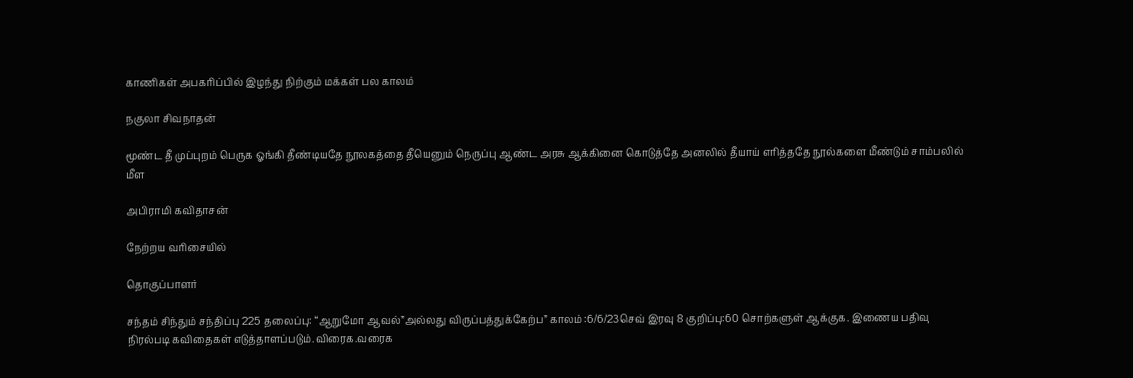காணிகள் அபகரிப்பில் இழந்து நிற்கும் மக்கள் பல காலம்

நகுலா சிவநாதன்

மூண்ட தீ முப்புறம் பெருக ஓங்கி தீண்டியதே நூலகத்தை தீயெனும் நெருப்பு ஆண்ட அரசு ஆக்கினை கொடுத்தே அனலில் தீயாய் எரித்ததே நூல்களை மீண்டும் சாம்பலில் மீள

அபிராமி கவிதாசன்

நேற்றய வரிசையில்

தொகுப்பாளர்

சந்தம் சிந்தும் சந்திப்பு 225 தலைப்பு: “ஆறுமோ ஆவல்”அல்லது விருப்பத்துக்கேற்ப” காலம் :6/6/23செவ் இரவு 8 குறிப்பு:60 சொற்களுள் ஆக்குக. இணைய பதிவு நிரல்படி கவிதைகள் எடுத்தாளப்படும்.விரைக.வரைக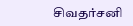சிவதர்சனி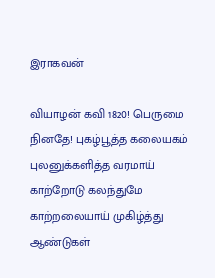இராகவன்

வியாழன் கவி 1820! பெருமை நினதே! புகழ்பூத்த கலையகம் புலனுக்களித்த வரமாய் காற்றோடு கலந்துமே காற்றலையாய் முகிழ்த்து ஆண்டுகள்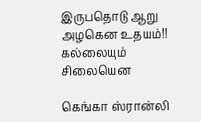இருபதொடு ஆறு அழகென உதயம்!! கல்லையும் சிலையென

கெங்கா ஸ்ரான்லி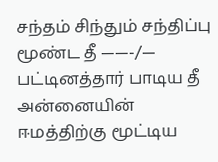சந்தம் சிந்தும் சந்திப்பு மூண்ட தீ ——-/— பட்டினத்தார் பாடிய தீ அன்னையின் ஈமத்திற்கு மூட்டிய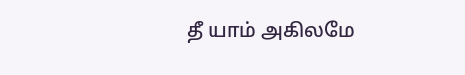தீ யாம் அகிலமே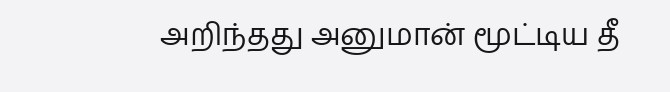அறிந்தது அனுமான் மூட்டிய தீ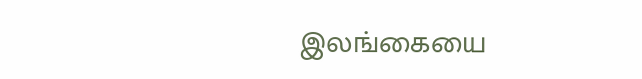இலங்கையை